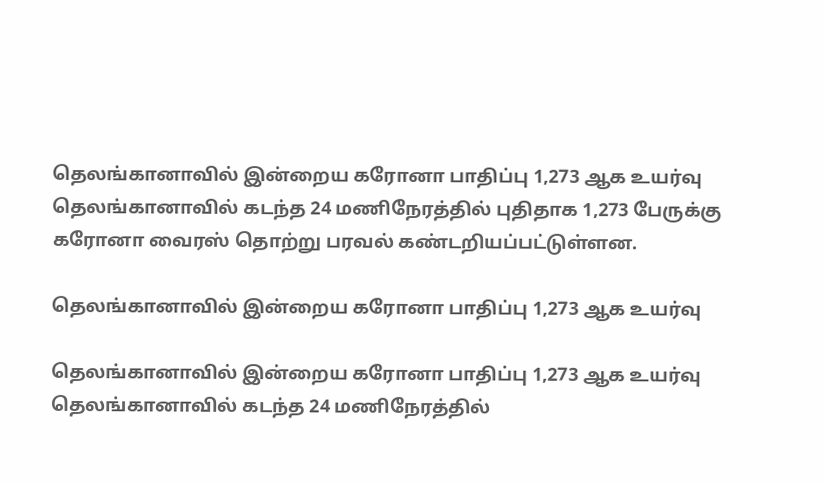தெலங்கானாவில் இன்றைய கரோனா பாதிப்பு 1,273 ஆக உயர்வு
தெலங்கானாவில் கடந்த 24 மணிநேரத்தில் புதிதாக 1,273 பேருக்கு கரோனா வைரஸ் தொற்று பரவல் கண்டறியப்பட்டுள்ளன.

தெலங்கானாவில் இன்றைய கரோனா பாதிப்பு 1,273 ஆக உயர்வு

தெலங்கானாவில் இன்றைய கரோனா பாதிப்பு 1,273 ஆக உயர்வு
தெலங்கானாவில் கடந்த 24 மணிநேரத்தில்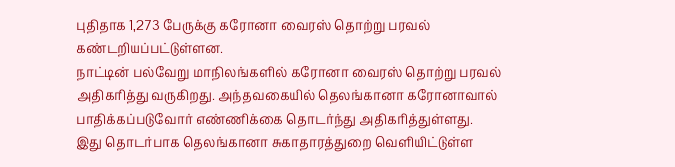புதிதாக 1,273 பேருக்கு கரோனா வைரஸ் தொற்று பரவல் கண்டறியப்பட்டுள்ளன.
நாட்டின் பல்வேறு மாநிலங்களில் கரோனா வைரஸ் தொற்று பரவல் அதிகரித்து வருகிறது. அந்தவகையில் தெலங்கானா கரோனாவால் பாதிக்கப்படுவோர் எண்ணிக்கை தொடர்ந்து அதிகரித்துள்ளது.
இது தொடர்பாக தெலங்கானா சுகாதாரத்துறை வெளியிட்டுள்ள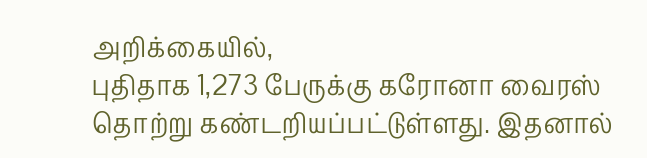அறிக்கையில்,
புதிதாக 1,273 பேருக்கு கரோனா வைரஸ் தொற்று கண்டறியப்பட்டுள்ளது. இதனால்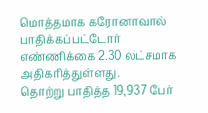மொத்தமாக கரோனாவால் பாதிக்கப்பட்டோர் எண்ணிக்கை 2.30 லட்சமாக அதிகரித்துள்ளது.
தொற்று பாதித்த 19,937 பேர்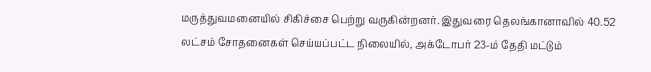மருத்துவமனையில் சிகிச்சை பெற்று வருகின்றனர். இதுவரை தெலங்கானாவில் 40.52 லட்சம் சோதனைகள் செய்யப்பட்ட நிலையில், அக்டோபர் 23-ம் தேதி மட்டும்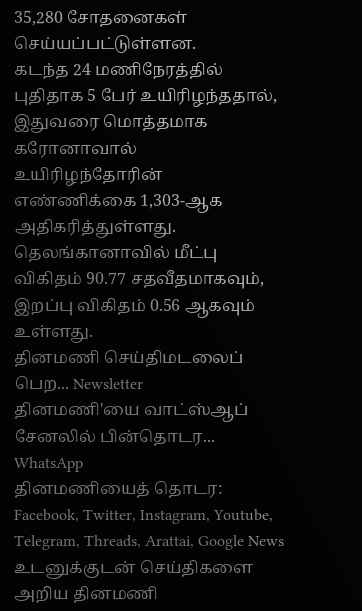35,280 சோதனைகள் செய்யப்பட்டுள்ளன.
கடந்த 24 மணிநேரத்தில் புதிதாக 5 பேர் உயிரிழந்ததால், இதுவரை மொத்தமாக கரோனாவால் உயிரிழந்தோரின் எண்ணிக்கை 1,303-ஆக அதிகரித்துள்ளது.
தெலங்கானாவில் மீட்பு விகிதம் 90.77 சதவீதமாகவும், இறப்பு விகிதம் 0.56 ஆகவும் உள்ளது.
தினமணி செய்திமடலைப் பெற... Newsletter
தினமணி'யை வாட்ஸ்ஆப் சேனலில் பின்தொடர... WhatsApp
தினமணியைத் தொடர: Facebook, Twitter, Instagram, Youtube, Telegram, Threads, Arattai, Google News
உடனுக்குடன் செய்திகளை அறிய தினமணி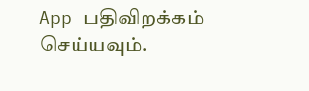App பதிவிறக்கம் செய்யவும்.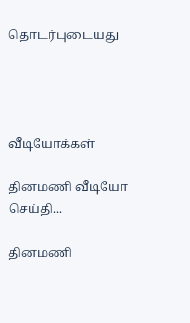தொடர்புடையது




வீடியோக்கள்

தினமணி வீடியோ செய்தி...

தினமணி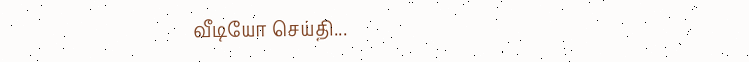வீடியோ செய்தி...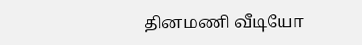தினமணி வீடியோ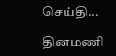செய்தி...

தினமணி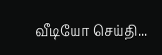வீடியோ செய்தி...